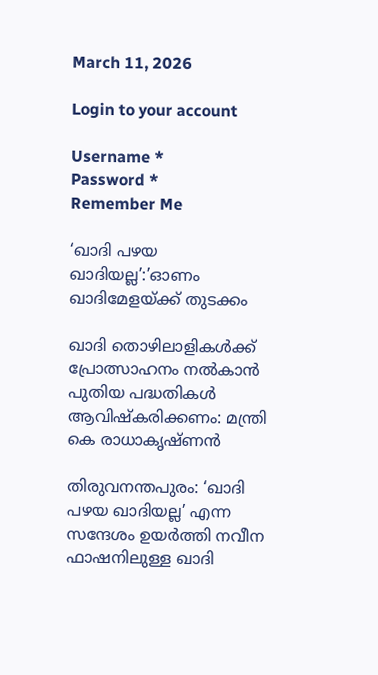March 11, 2026

Login to your account

Username *
Password *
Remember Me

‘ഖാദി പഴയ ഖാദിയല്ല’:’ഓണം ഖാദിമേളയ്ക്ക് തുടക്കം

ഖാദി തൊഴിലാളികള്‍ക്ക് പ്രോത്സാഹനം നല്‍കാന്‍ പുതിയ പദ്ധതികള്‍ ആവിഷ്‌കരിക്കണം: മന്ത്രി കെ രാധാകൃഷ്ണൻ

തിരുവനന്തപുരം: ‘ഖാദി പഴയ ഖാദിയല്ല’ എന്ന സന്ദേശം ഉയര്‍ത്തി നവീന ഫാഷനിലുള്ള ഖാദി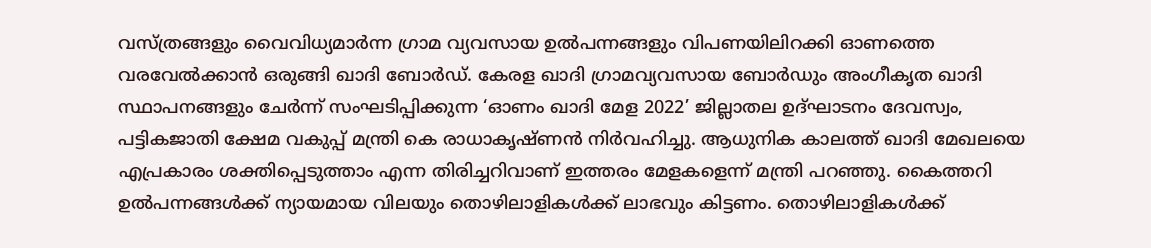വസ്ത്രങ്ങളും വൈവിധ്യമാര്‍ന്ന ഗ്രാമ വ്യവസായ ഉല്‍പന്നങ്ങളും വിപണയിലിറക്കി ഓണത്തെ വരവേല്‍ക്കാന്‍ ഒരുങ്ങി ഖാദി ബോര്‍ഡ്. കേരള ഖാദി ഗ്രാമവ്യവസായ ബോര്‍ഡും അംഗീകൃത ഖാദി സ്ഥാപനങ്ങളും ചേര്‍ന്ന് സംഘടിപ്പിക്കുന്ന ‘ഓണം ഖാദി മേള 2022’ ജില്ലാതല ഉദ്ഘാടനം ദേവസ്വം, പട്ടികജാതി ക്ഷേമ വകുപ്പ് മന്ത്രി കെ രാധാകൃഷ്ണന്‍ നിര്‍വഹിച്ചു. ആധുനിക കാലത്ത് ഖാദി മേഖലയെ എപ്രകാരം ശക്തിപ്പെടുത്താം എന്ന തിരിച്ചറിവാണ് ഇത്തരം മേളകളെന്ന് മന്ത്രി പറഞ്ഞു. കൈത്തറി ഉല്‍പന്നങ്ങള്‍ക്ക് ന്യായമായ വിലയും തൊഴിലാളികള്‍ക്ക് ലാഭവും കിട്ടണം. തൊഴിലാളികള്‍ക്ക്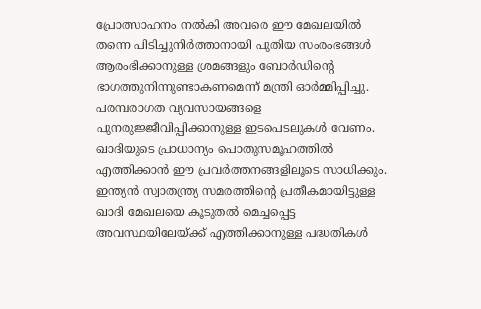പ്രോത്സാഹനം നല്‍കി അവരെ ഈ മേഖലയില്‍ തന്നെ പിടിച്ചുനിര്‍ത്താനായി പുതിയ സംരംഭങ്ങള്‍ ആരംഭിക്കാനുള്ള ശ്രമങ്ങളും ബോര്‍ഡിന്റെ ഭാഗത്തുനിന്നുണ്ടാകണമെന്ന് മന്ത്രി ഓര്‍മ്മിപ്പിച്ചു. പരമ്പരാഗത വ്യവസായങ്ങളെ പുനരുജ്ജീവിപ്പിക്കാനുള്ള ഇടപെടലുകള്‍ വേണം. ഖാദിയുടെ പ്രാധാന്യം പൊതുസമൂഹത്തില്‍ എത്തിക്കാന്‍ ഈ പ്രവര്‍ത്തനങ്ങളിലൂടെ സാധിക്കും. ഇന്ത്യന്‍ സ്വാതന്ത്ര്യ സമരത്തിന്റെ പ്രതീകമായിട്ടുള്ള ഖാദി മേഖലയെ കൂടുതല്‍ മെച്ചപ്പെട്ട അവസ്ഥയിലേയ്ക്ക് എത്തിക്കാനുള്ള പദ്ധതികള്‍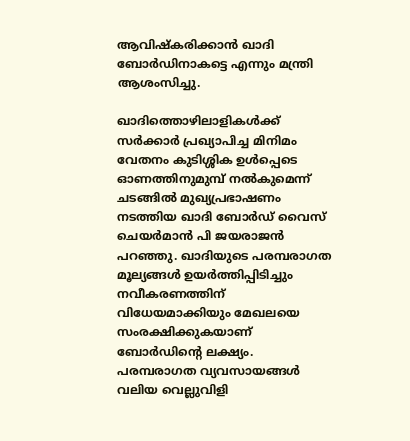ആവിഷ്‌കരിക്കാന്‍ ഖാദി ബോര്‍ഡിനാകട്ടെ എന്നും മന്ത്രി ആശംസിച്ചു.

ഖാദിത്തൊഴിലാളികള്‍ക്ക് സര്‍ക്കാര്‍ പ്രഖ്യാപിച്ച മിനിമം വേതനം കുടിശ്ശിക ഉള്‍പ്പെടെ ഓണത്തിനുമുമ്പ് നല്‍കുമെന്ന് ചടങ്ങില്‍ മുഖ്യപ്രഭാഷണം നടത്തിയ ഖാദി ബോര്‍ഡ് വൈസ് ചെയര്‍മാന്‍ പി ജയരാജന്‍ പറഞ്ഞു. ഖാദിയുടെ പരമ്പരാഗത മൂല്യങ്ങള്‍ ഉയര്‍ത്തിപ്പിടിച്ചും നവീകരണത്തിന് വിധേയമാക്കിയും മേഖലയെ സംരക്ഷിക്കുകയാണ് ബോര്‍ഡിന്റെ ലക്ഷ്യം. പരമ്പരാഗത വ്യവസായങ്ങള്‍ വലിയ വെല്ലുവിളി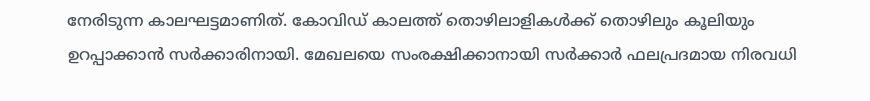നേരിടുന്ന കാലഘട്ടമാണിത്. കോവിഡ് കാലത്ത് തൊഴിലാളികള്‍ക്ക് തൊഴിലും കൂലിയും ഉറപ്പാക്കാന്‍ സര്‍ക്കാരിനായി. മേഖലയെ സംരക്ഷിക്കാനായി സര്‍ക്കാര്‍ ഫലപ്രദമായ നിരവധി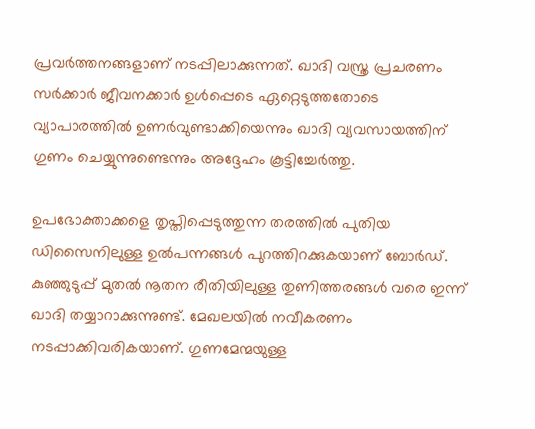പ്രവര്‍ത്തനങ്ങളാണ് നടപ്പിലാക്കുന്നത്. ഖാദി വസ്ത്ര പ്രചരണം സര്‍ക്കാര്‍ ജീവനക്കാര്‍ ഉള്‍പ്പെടെ ഏറ്റെടുത്തതോടെ വ്യാപാരത്തില്‍ ഉണര്‍വുണ്ടാക്കിയെന്നും ഖാദി വ്യവസായത്തിന് ഗുണം ചെയ്യുന്നുണ്ടെന്നും അദ്ദേഹം കൂട്ടിച്ചേര്‍ത്തു.

ഉപഭോക്താക്കളെ തൃപ്തിപ്പെടുത്തുന്ന തരത്തില്‍ പുതിയ ഡിസൈനിലുള്ള ഉല്‍പന്നങ്ങള്‍ പുറത്തിറക്കുകയാണ് ബോര്‍ഡ്. കുഞ്ഞുടുപ്പ് മുതല്‍ നൂതന രീതിയിലുള്ള തുണിത്തരങ്ങള്‍ വരെ ഇന്ന് ഖാദി തയ്യാറാക്കുന്നുണ്ട്. മേഖലയില്‍ നവീകരണം നടപ്പാക്കിവരികയാണ്. ഗുണമേന്മയുള്ള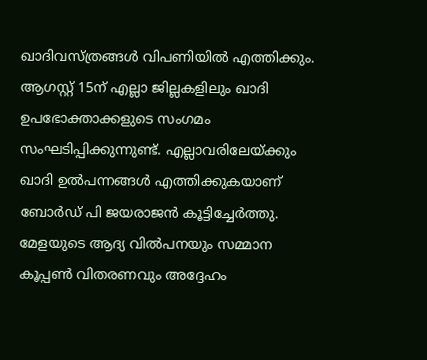ഖാദിവസ്ത്രങ്ങള്‍ വിപണിയില്‍ എത്തിക്കും. ആഗസ്റ്റ് 15ന് എല്ലാ ജില്ലകളിലും ഖാദി ഉപഭോക്താക്കളുടെ സംഗമം സംഘടിപ്പിക്കുന്നുണ്ട്. എല്ലാവരിലേയ്ക്കും ഖാദി ഉല്‍പന്നങ്ങള്‍ എത്തിക്കുകയാണ് ബോര്‍ഡ് പി ജയരാജന്‍ കൂട്ടിച്ചേര്‍ത്തു. മേളയുടെ ആദ്യ വില്‍പനയും സമ്മാന കൂപ്പണ്‍ വിതരണവും അദ്ദേഹം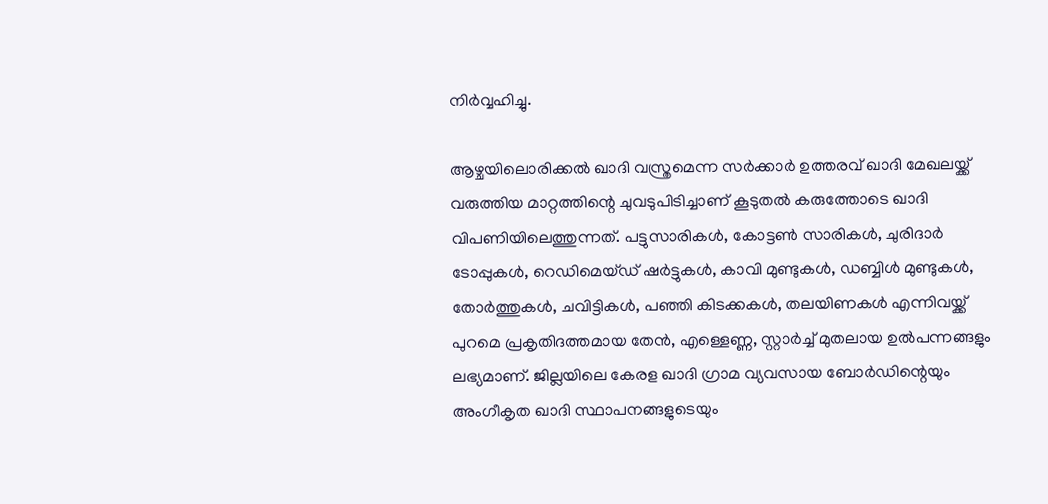നിര്‍വ്വഹിച്ചു.

ആഴ്ചയിലൊരിക്കല്‍ ഖാദി വസ്ത്രമെന്ന സര്‍ക്കാര്‍ ഉത്തരവ് ഖാദി മേഖലയ്ക്ക് വരുത്തിയ മാറ്റത്തിന്റെ ചുവടുപിടിച്ചാണ് കൂടുതല്‍ കരുത്തോടെ ഖാദി വിപണിയിലെത്തുന്നത്. പട്ടുസാരികള്‍, കോട്ടണ്‍ സാരികള്‍, ചുരിദാര്‍ ടോപ്പുകള്‍, റെഡിമെയ്ഡ് ഷര്‍ട്ടുകള്‍, കാവി മുണ്ടുകള്‍, ഡബ്ബിള്‍ മുണ്ടുകള്‍, തോര്‍ത്തുകള്‍, ചവിട്ടികള്‍, പഞ്ഞി കിടക്കകള്‍, തലയിണകള്‍ എന്നിവയ്ക്ക് പുറമെ പ്രകൃതിദത്തമായ തേന്‍, എള്ളെണ്ണ, സ്റ്റാര്‍ച്ച് മുതലായ ഉല്‍പന്നങ്ങളും ലഭ്യമാണ്. ജില്ലയിലെ കേരള ഖാദി ഗ്രാമ വ്യവസായ ബോര്‍ഡിന്റെയും അംഗീകൃത ഖാദി സ്ഥാപനങ്ങളുടെയും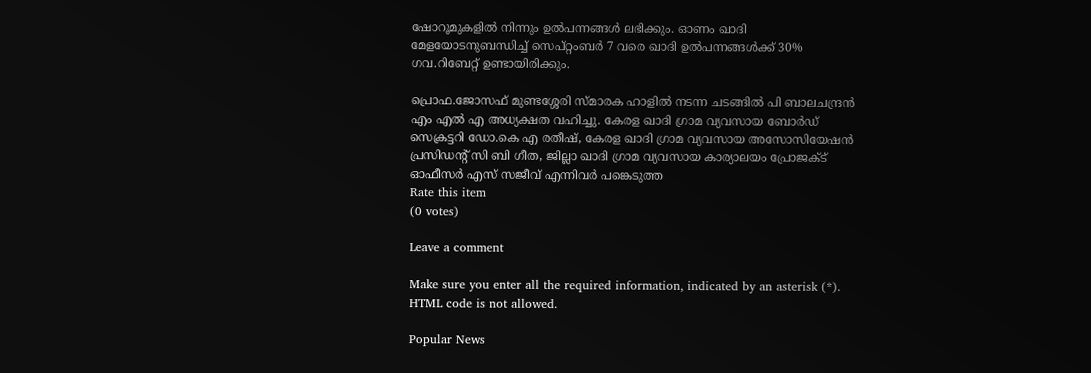ഷോറൂമുകളില്‍ നിന്നും ഉല്‍പന്നങ്ങള്‍ ലഭിക്കും. ഓണം ഖാദി മേളയോടനുബന്ധിച്ച് സെപ്റ്റംബര്‍ 7 വരെ ഖാദി ഉല്‍പന്നങ്ങള്‍ക്ക് 30% ഗവ.റിബേറ്റ് ഉണ്ടായിരിക്കും.

പ്രൊഫ.ജോസഫ് മുണ്ടശ്ശേരി സ്മാരക ഹാളില്‍ നടന്ന ചടങ്ങില്‍ പി ബാലചന്ദ്രന്‍ എം എല്‍ എ അധ്യക്ഷത വഹിച്ചു. കേരള ഖാദി ഗ്രാമ വ്യവസായ ബോര്‍ഡ് സെക്രട്ടറി ഡോ.കെ എ രതീഷ്, കേരള ഖാദി ഗ്രാമ വ്യവസായ അസോസിയേഷന്‍ പ്രസിഡന്റ് സി ബി ഗീത, ജില്ലാ ഖാദി ഗ്രാമ വ്യവസായ കാര്യാലയം പ്രോജക്ട് ഓഫീസര്‍ എസ് സജീവ് എന്നിവര്‍ പങ്കെടുത്ത
Rate this item
(0 votes)

Leave a comment

Make sure you enter all the required information, indicated by an asterisk (*). HTML code is not allowed.

Popular News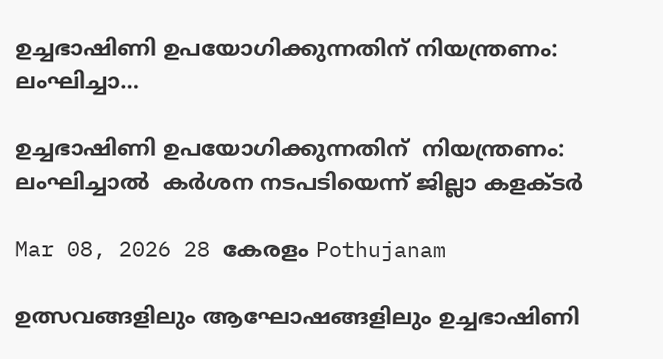ഉച്ചഭാഷിണി ഉപയോഗിക്കുന്നതിന് നിയന്ത്രണം: ലംഘിച്ചാ…

ഉച്ചഭാഷിണി ഉപയോഗിക്കുന്നതിന്  നിയന്ത്രണം: ലംഘിച്ചാൽ  കർശന നടപടിയെന്ന് ജില്ലാ കളക്ടർ

Mar 08, 2026 28 കേരളം Pothujanam

ഉത്സവങ്ങളിലും ആഘോഷങ്ങളിലും ഉച്ചഭാഷിണി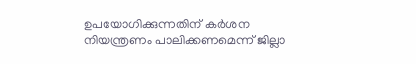ഉപയോഗിക്കുന്നതിന് കർശന നിയന്ത്രണം പാലിക്കണമെന്ന് ജില്ലാ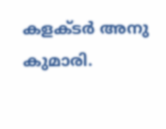കളക്ടർ അനു കുമാരി.